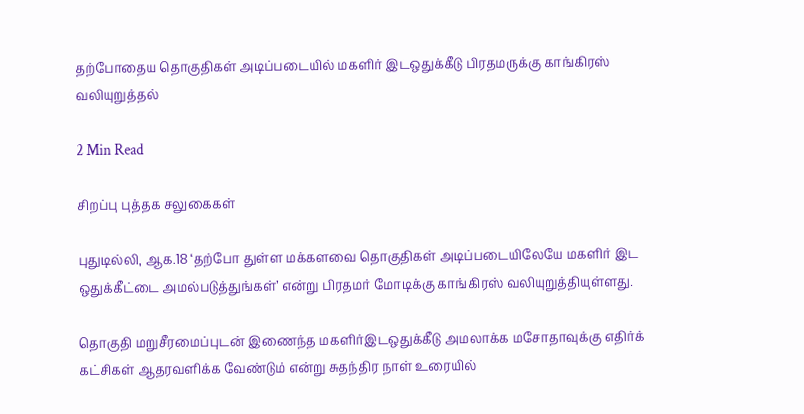தற்போதைய தொகுதிகள் அடிப்படையில் மகளிர் இடஒதுக்கீடு பிரதமருக்கு காங்கிரஸ் வலியுறுத்தல்

2 Min Read

சிறப்பு புத்தக சலுகைகள்

புதுடில்லி, ஆக.18 ‘தற்போ துள்ள மக்களவை தொகுதிகள் அடிப்படையிலேயே மகளிர் இட ஒதுக்கீட்டை அமல்படுத்துங்கள்’ என்று பிரதமர் மோடிக்கு காங்கிரஸ் வலியுறுத்தியுள்ளது.

தொகுதி மறுசீரமைப்புடன் இணைந்த மகளிர்இடஒதுக்கீடு அமலாக்க மசோதாவுக்கு எதிர்க் கட்சிகள் ஆதரவளிக்க வேண்டும் என்று சுதந்திர நாள் உரையில்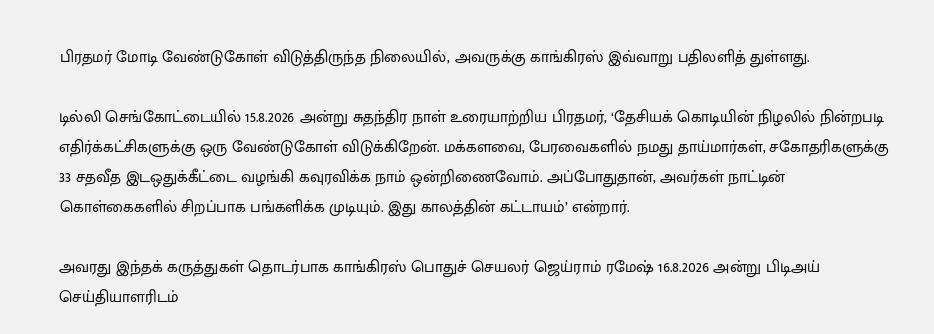பிரதமர் மோடி வேண்டுகோள் விடுத்திருந்த நிலையில், அவருக்கு காங்கிரஸ் இவ்வாறு பதிலளித் துள்ளது.

டில்லி செங்கோட்டையில் 15.8.2026 அன்று சுதந்திர நாள் உரையாற்றிய பிரதமர், ‘தேசியக் கொடியின் நிழலில் நின்றபடி எதிர்க்கட்சிகளுக்கு ஒரு வேண்டுகோள் விடுக்கிறேன். மக்களவை, பேரவைகளில் நமது தாய்மார்கள், சகோதரிகளுக்கு 33 சதவீத இடஒதுக்கீட்டை வழங்கி கவுரவிக்க நாம் ஒன்றிணைவோம். அப்போதுதான், அவர்கள் நாட்டின் கொள்கைகளில் சிறப்பாக பங்களிக்க முடியும். இது காலத்தின் கட்டாயம்’ என்றார்.

அவரது இந்தக் கருத்துகள் தொடர்பாக காங்கிரஸ் பொதுச் செயலர் ஜெய்ராம் ரமேஷ் 16.8.2026 அன்று பிடிஅய் செய்தியாளரிடம்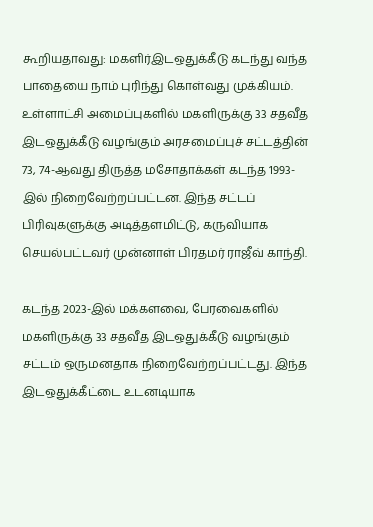கூறியதாவது: மகளிர்இடஒதுக்கீடு கடந்து வந்த பாதையை நாம் புரிந்து கொள்வது முக்கியம். உள்ளாட்சி அமைப்புகளில் மகளிருக்கு 33 சதவீத இடஒதுக்கீடு வழங்கும் அரசமைப்புச் சட்டத்தின் 73, 74-ஆவது திருத்த மசோதாக்கள் கடந்த 1993-இல் நிறைவேற்றப்பட்டன. இந்த சட்டப் பிரிவுகளுக்கு அடித்தளமிட்டு, கருவியாக செயல்பட்டவர் முன்னாள் பிரதமர் ராஜீவ் காந்தி.

கடந்த 2023-இல் மக்களவை, பேரவைகளில் மகளிருக்கு 33 சதவீத இடஒதுக்கீடு வழங்கும் சட்டம் ஒருமனதாக நிறைவேற்றப்பட்டது. இந்த இடஒதுக்கீட்டை உடனடியாக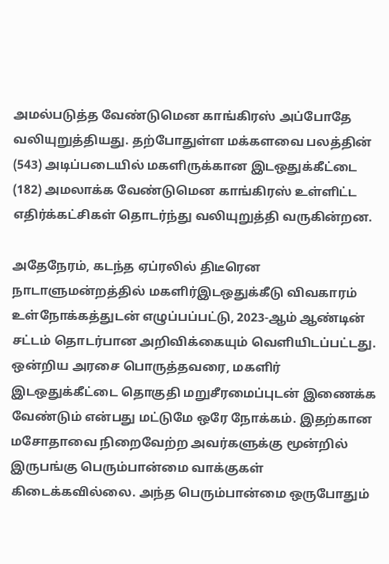அமல்படுத்த வேண்டுமென காங்கிரஸ் அப்போதே வலியுறுத்தியது. தற்போதுள்ள மக்களவை பலத்தின் (543) அடிப்படையில் மகளிருக்கான இடஒதுக்கீட்டை (182) அமலாக்க வேண்டுமென காங்கிரஸ் உள்ளிட்ட எதிர்க்கட்சிகள் தொடர்ந்து வலியுறுத்தி வருகின்றன.

அதேநேரம், கடந்த ஏப்ரலில் திடீரென நாடாளுமன்றத்தில் மகளிர்இடஒதுக்கீடு விவகாரம் உள்நோக்கத்துடன் எழுப்பப்பட்டு, 2023-ஆம் ஆண்டின் சட்டம் தொடர்பான அறிவிக்கையும் வெளியிடப்பட்டது. ஒன்றிய அரசை பொருத்தவரை, மகளிர் இடஒதுக்கீட்டை தொகுதி மறுசீரமைப்புடன் இணைக்க வேண்டும் என்பது மட்டுமே ஒரே நோக்கம். இதற்கான மசோதாவை நிறைவேற்ற அவர்களுக்கு மூன்றில் இருபங்கு பெரும்பான்மை வாக்குகள் கிடைக்கவில்லை. அந்த பெரும்பான்மை ஒருபோதும்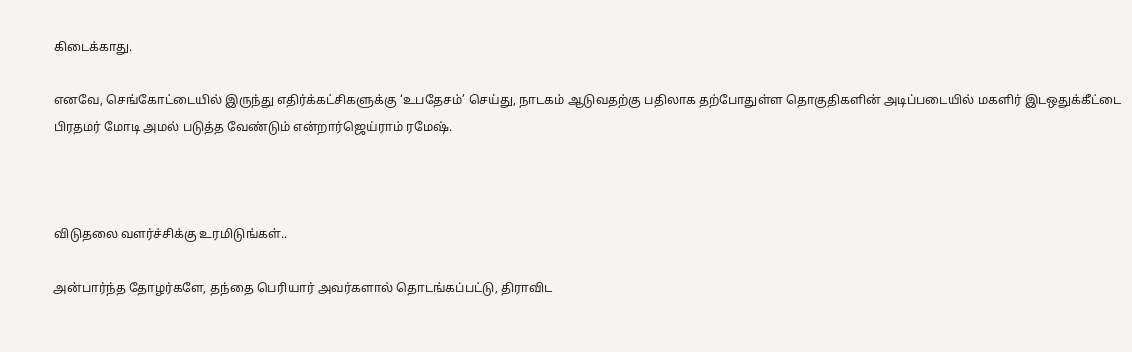கிடைக்காது.

எனவே, செங்கோட்டையில் இருந்து எதிர்க்கட்சிகளுக்கு ‘உபதேசம்’ செய்து, நாடகம் ஆடுவதற்கு பதிலாக தற்போதுள்ள தொகுதிகளின் அடிப்படையில் மகளிர் இடஒதுக்கீட்டை பிரதமர் மோடி அமல் படுத்த வேண்டும் என்றார்ஜெய்ராம் ரமேஷ்.



விடுதலை வளர்ச்சிக்கு உரமிடுங்கள்..

அன்பார்ந்த தோழர்களே, தந்தை பெரியார் அவர்களால் தொடங்கப்பட்டு, திராவிட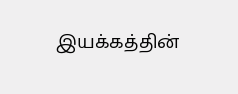இயக்கத்தின்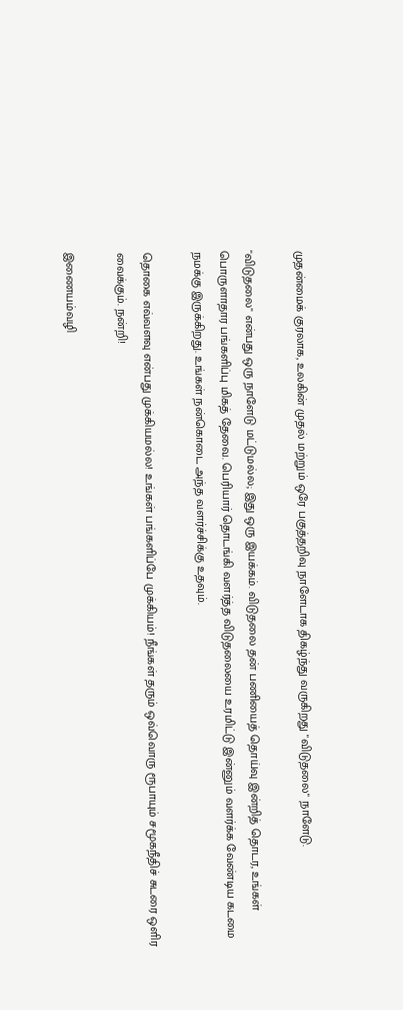முதன்மைக் குரலாக, உலகின் முதல் மற்றும் ஒரே பகுத்தறிவு நாளேடாக திகழ்ந்து வருகிறது "விடுதலை" நாளேடு.

"விடுதலை" என்பது ஒரு நாளேடு மட்டுமல்ல; இது ஒரு இயக்கம். விடுதலை தன் பணியைத் தொய்வு இன்றித் தொடர, உங்கள் பொருளாதார பங்களிப்பு மிகத் தேவை. பெரியார் தொடங்கி வளர்த்த விடுதலையை உரமிட்டு இன்னும் வளர்க்க வேண்டிய கடமை நமக்கு இருக்கிறது. உங்கள் நன்கொடை அந்த வளர்ச்சிக்கு உதவும்.

தொகை எவ்வளவு என்பது முக்கியமல்ல! உங்கள் பங்களிப்பே முக்கியம்! நீங்கள் தரும் ஒவ்வொரு ரூபாயும் சமூகநீதிச் சுடரை ஒளிர வைக்கும். நன்றி!

இணையம்வழி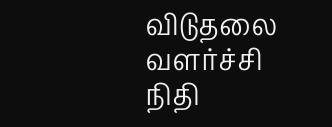விடுதலை வளர்ச்சி நிதி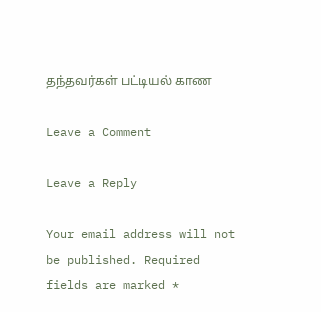தந்தவர்கள் பட்டியல் காண

Leave a Comment

Leave a Reply

Your email address will not be published. Required fields are marked *